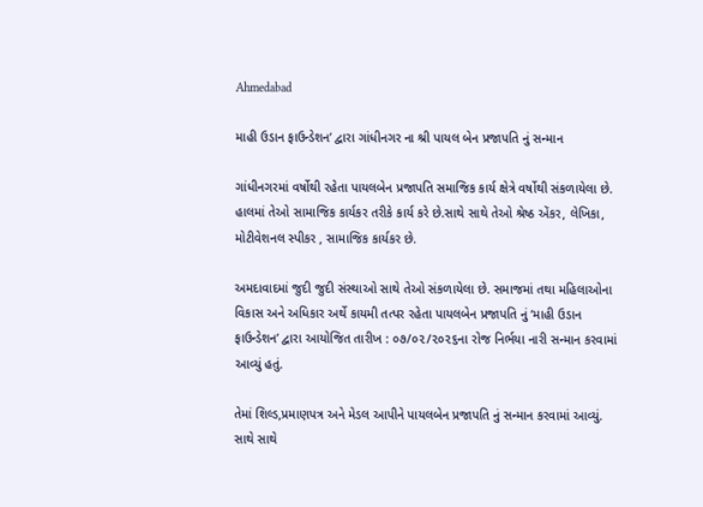Ahmedabad

માહી ઉડાન ફાઉન્ડેશન’ દ્વારા ગાંધીનગર ના શ્રી પાયલ બેન પ્રજાપતિ નું સન્માન

ગાંધીનગરમાં વર્ષોથી રહેતા પાયલબેન પ્રજાપતિ સમાજિક કાર્ય ક્ષેત્રે વર્ષોથી સંકળાયેલા છે. હાલમાં તેઓ સામાજિક કાર્યકર તરીકે કાર્ય કરે છે.સાથે સાથે તેઓ શ્રેષ્ઠ એંકર, લેખિકા, મોટીવેશનલ સ્પીકર , સામાજિક કાર્યકર છે.

અમદાવાદમાં જુદી જુદી સંસ્થાઓ સાથે તેઓ સંકળાયેલા છે. સમાજમાં તથા મહિલાઓના વિકાસ અને અધિકાર અર્થે કાયમી તત્પર રહેતા પાયલબેન પ્રજાપતિ નું ‘માહી ઉડાન ફાઉન્ડેશન’ દ્વારા આયોજિત તારીખ : ૦૭/૦૨/૨૦૨૬ના રોજ નિર્ભયા નારી સન્માન કરવામાં આવ્યું હતું.

તેમાં શિલ્ડ,પ્રમાણપત્ર અને મેડલ આપીને પાયલબેન પ્રજાપતિ નું સન્માન કરવામાં આવ્યું. સાથે સાથે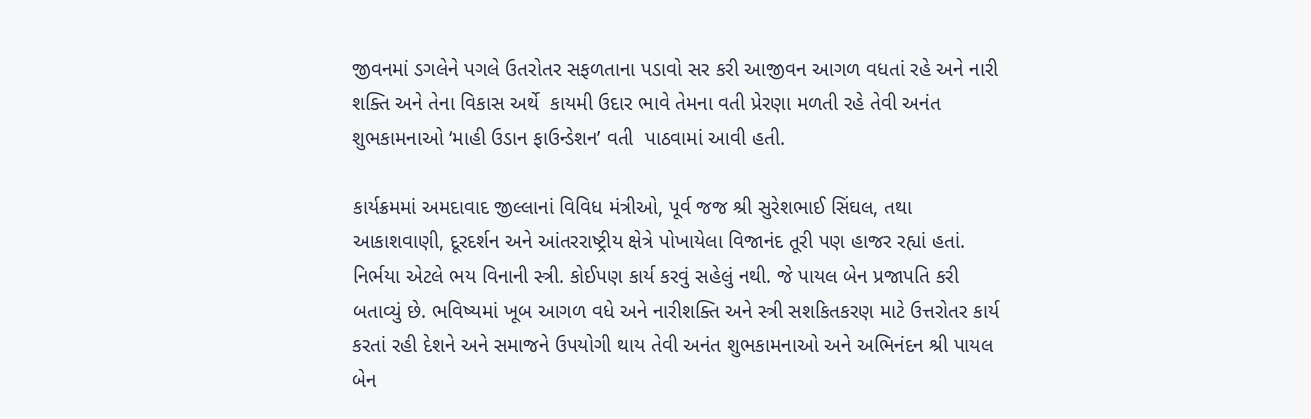જીવનમાં ડગલેને પગલે ઉતરોતર સફળતાના પડાવો સર કરી આજીવન આગળ વધતાં રહે અને નારી શક્તિ અને તેના વિકાસ અર્થે  કાયમી ઉદાર ભાવે તેમના વતી પ્રેરણા મળતી રહે તેવી અનંત શુભકામનાઓ ‘માહી ઉડાન ફાઉન્ડેશન’ વતી  પાઠવામાં આવી હતી.

કાર્યક્રમમાં અમદાવાદ જીલ્લાનાં વિવિધ મંત્રીઓ, પૂર્વ જજ શ્રી સુરેશભાઈ સિંઘલ, તથા આકાશવાણી, દૂરદર્શન અને આંતરરાષ્ટ્રીય ક્ષેત્રે પોખાયેલા વિજાનંદ તૂરી પણ હાજર રહ્યાં હતાં. નિર્ભયા એટલે ભય વિનાની સ્ત્રી. કોઈપણ કાર્ય કરવું સહેલું નથી. જે પાયલ બેન પ્રજાપતિ કરી બતાવ્યું છે. ભવિષ્યમાં ખૂબ આગળ વધે અને નારીશક્તિ અને સ્ત્રી સશકિતકરણ માટે ઉત્તરોતર કાર્ય કરતાં રહી દેશને અને સમાજને ઉપયોગી થાય તેવી અનંત શુભકામનાઓ અને અભિનંદન શ્રી પાયલ બેન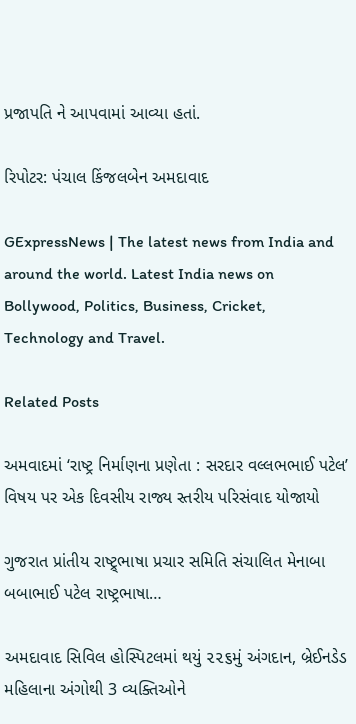પ્રજાપતિ ને આપવામાં આવ્યા હતાં.

રિપોટર: પંચાલ કિંજલબેન અમદાવાદ

GExpressNews | The latest news from India and around the world. Latest India news on Bollywood, Politics, Business, Cricket, Technology and Travel.

Related Posts

અમવાદમાં ‘રાષ્ટ્ર નિર્માણના પ્રણેતા : સરદાર વલ્લભભાઈ પટેલ’ વિષય પર એક દિવસીય રાજ્ય સ્તરીય પરિસંવાદ યોજાયો

ગુજરાત પ્રાંતીય રાષ્ટ્ર્ભાષા પ્રચાર સમિતિ સંચાલિત મેનાબા બબાભાઈ પટેલ રાષ્ટ્રભાષા…

અમદાવાદ સિવિલ હોસ્પિટલમાં થયું ૨૨૬મું અંગદાન, બ્રેઈનડેડ મહિલાના અંગોથી 3 વ્યક્તિઓને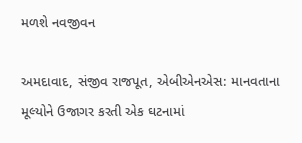મળશે નવજીવન

અમદાવાદ, સંજીવ રાજપૂત, એબીએનએસ: માનવતાના મૂલ્યોને ઉજાગર કરતી એક ઘટનામાં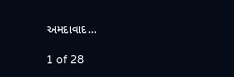અમદાવાદ…

1 of 28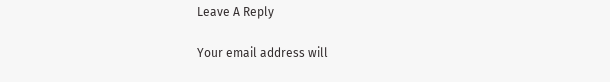Leave A Reply

Your email address will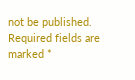not be published. Required fields are marked *